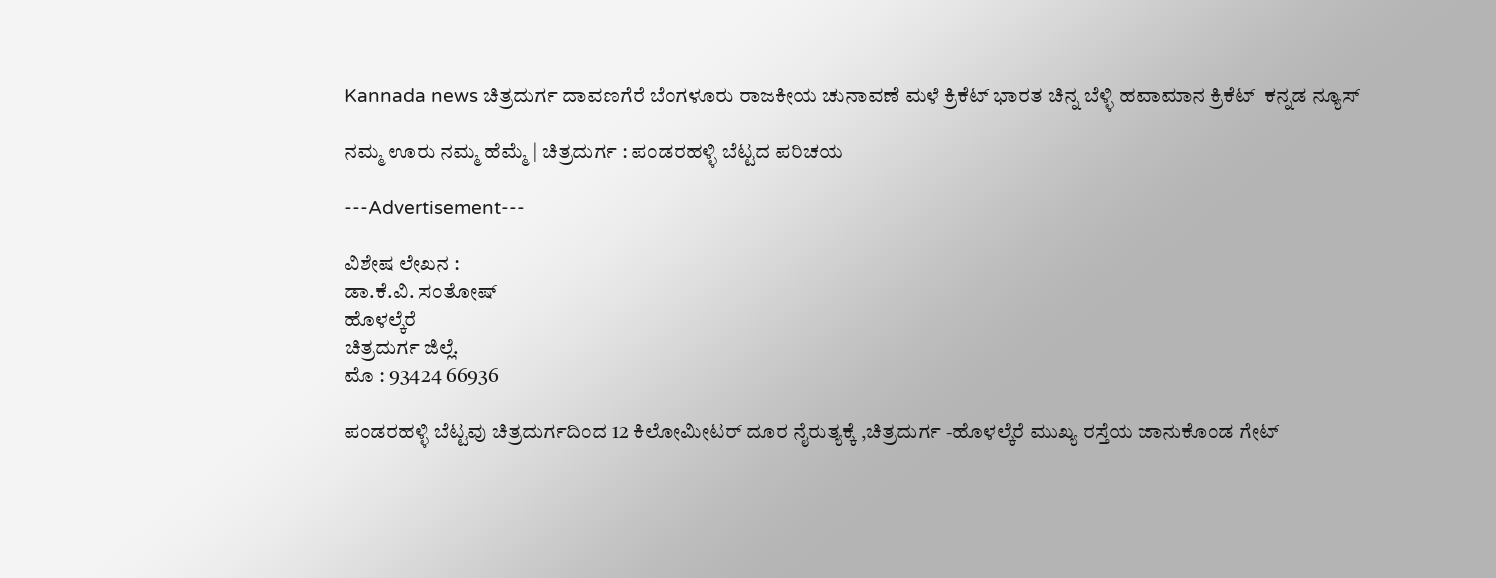Kannada news ಚಿತ್ರದುರ್ಗ ದಾವಣಗೆರೆ ಬೆಂಗಳೂರು ರಾಜಕೀಯ ಚುನಾವಣೆ ಮಳೆ ಕ್ರಿಕೆಟ್ ಭಾರತ ಚಿನ್ನ ಬೆಳ್ಳಿ ಹವಾಮಾನ ಕ್ರಿಕೆಟ್  ಕನ್ನಡ ನ್ಯೂಸ್

ನಮ್ಮ ಊರು ನಮ್ಮ ಹೆಮ್ಮೆ | ಚಿತ್ರದುರ್ಗ : ಪಂಡರಹಳ್ಳಿ ಬೆಟ್ಟದ ಪರಿಚಯ

---Advertisement---

ವಿಶೇಷ ಲೇಖನ :
ಡಾ.ಕೆ.ವಿ. ಸಂತೋಷ್
ಹೊಳಲ್ಕೆರೆ
ಚಿತ್ರದುರ್ಗ ಜಿಲ್ಲೆ.
ಮೊ : 93424 66936

ಪಂಡರಹಳ್ಳಿ ಬೆಟ್ಟವು ಚಿತ್ರದುರ್ಗದಿಂದ 12 ಕಿಲೋಮೀಟರ್ ದೂರ ನೈರುತ್ಯಕ್ಕೆ ,ಚಿತ್ರದುರ್ಗ -ಹೊಳಲ್ಕೆರೆ ಮುಖ್ಯ ರಸ್ತೆಯ ಜಾನುಕೊಂಡ ಗೇಟ್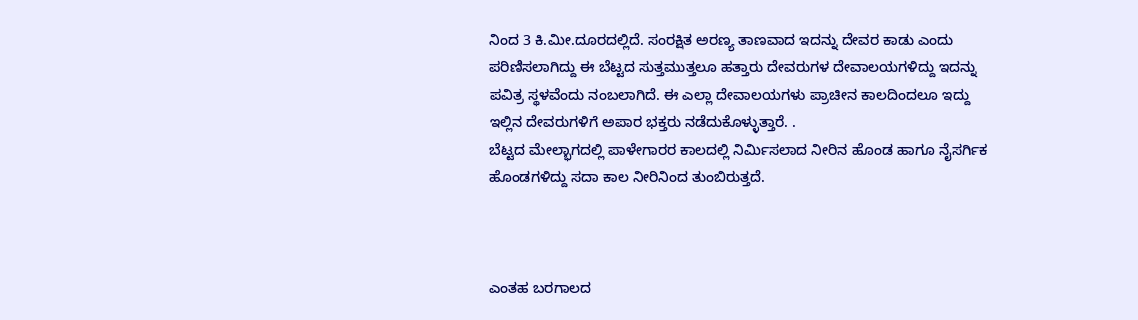ನಿಂದ 3 ಕಿ.ಮೀ.ದೂರದಲ್ಲಿದೆ. ಸಂರಕ್ಷಿತ ಅರಣ್ಯ ತಾಣವಾದ ಇದನ್ನು ದೇವರ ಕಾಡು ಎಂದು ಪರಿಣಿಸಲಾಗಿದ್ದು ಈ ಬೆಟ್ಟದ ಸುತ್ತಮುತ್ತಲೂ ಹತ್ತಾರು ದೇವರುಗಳ ದೇವಾಲಯಗಳಿದ್ದು ಇದನ್ನು ಪವಿತ್ರ ಸ್ಥಳವೆಂದು ನಂಬಲಾಗಿದೆ. ಈ ಎಲ್ಲಾ ದೇವಾಲಯಗಳು ಪ್ರಾಚೀನ ಕಾಲದಿಂದಲೂ ಇದ್ದು ಇಲ್ಲಿನ ದೇವರುಗಳಿಗೆ ಅಪಾರ ಭಕ್ತರು ನಡೆದುಕೊಳ್ಳುತ್ತಾರೆ. .
ಬೆಟ್ಟದ ಮೇಲ್ಭಾಗದಲ್ಲಿ ಪಾಳೇಗಾರರ ಕಾಲದಲ್ಲಿ ನಿರ್ಮಿಸಲಾದ ನೀರಿನ ಹೊಂಡ ಹಾಗೂ ನೈಸರ್ಗಿಕ ಹೊಂಡಗಳಿದ್ದು ಸದಾ ಕಾಲ ನೀರಿನಿಂದ ತುಂಬಿರುತ್ತದೆ.



ಎಂತಹ ಬರಗಾಲದ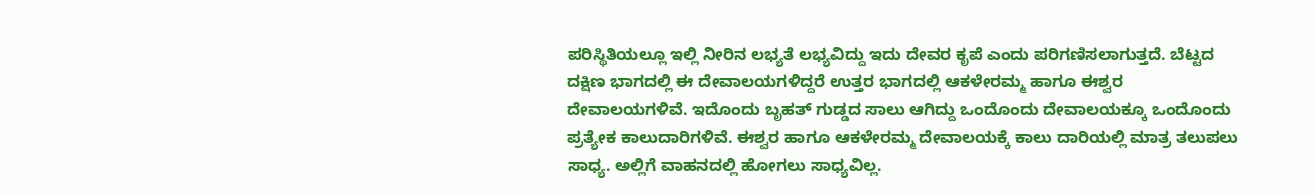ಪರಿಸ್ಥಿತಿಯಲ್ಲೂ ಇಲ್ಲಿ ನೀರಿನ ಲಭ್ಯತೆ ಲಭ್ಯವಿದ್ದು ಇದು ದೇವರ ಕೃಪೆ ಎಂದು ಪರಿಗಣಿಸಲಾಗುತ್ತದೆ. ಬೆಟ್ಟದ ದಕ್ಷಿಣ ಭಾಗದಲ್ಲಿ ಈ ದೇವಾಲಯಗಳಿದ್ದರೆ ಉತ್ತರ ಭಾಗದಲ್ಲಿ ಆಕಳೇರಮ್ಮ ಹಾಗೂ ಈಶ್ವರ ದೇವಾಲಯಗಳಿವೆ. ಇದೊಂದು ಬೃಹತ್ ಗುಡ್ಡದ ಸಾಲು ಆಗಿದ್ದು ಒಂದೊಂದು ದೇವಾಲಯಕ್ಕೂ ಒಂದೊಂದು ಪ್ರತ್ಯೇಕ ಕಾಲುದಾರಿಗಳಿವೆ. ಈಶ್ವರ ಹಾಗೂ ಆಕಳೇರಮ್ಮ ದೇವಾಲಯಕ್ಕೆ ಕಾಲು ದಾರಿಯಲ್ಲಿ ಮಾತ್ರ ತಲುಪಲು ಸಾಧ್ಯ. ಅಲ್ಲಿಗೆ ವಾಹನದಲ್ಲಿ ಹೋಗಲು ಸಾಧ್ಯವಿಲ್ಲ.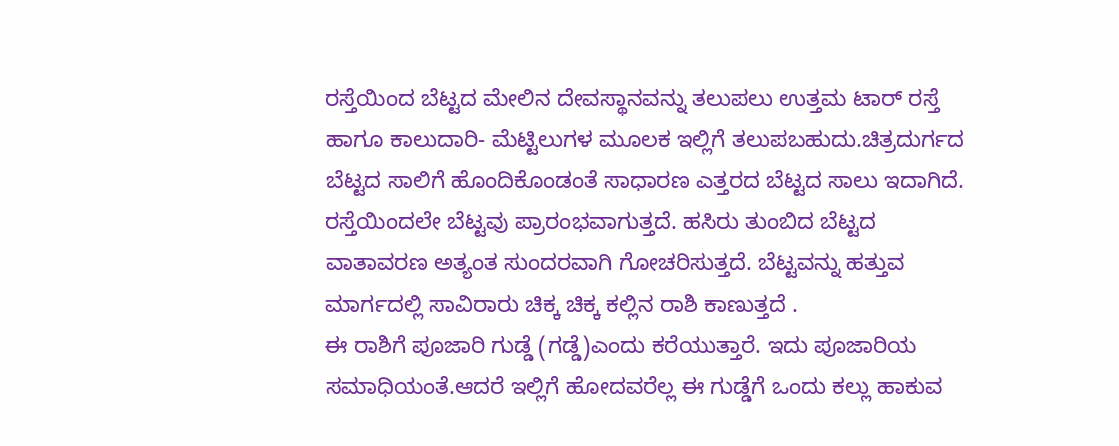ರಸ್ತೆಯಿಂದ ಬೆಟ್ಟದ ಮೇಲಿನ ದೇವಸ್ಥಾನವನ್ನು ತಲುಪಲು ಉತ್ತಮ ಟಾರ್ ರಸ್ತೆ ಹಾಗೂ ಕಾಲುದಾರಿ- ಮೆಟ್ಟಿಲುಗಳ ಮೂಲಕ ಇಲ್ಲಿಗೆ ತಲುಪಬಹುದು.ಚಿತ್ರದುರ್ಗದ ಬೆಟ್ಟದ ಸಾಲಿಗೆ ಹೊಂದಿಕೊಂಡಂತೆ ಸಾಧಾರಣ ಎತ್ತರದ ಬೆಟ್ಟದ ಸಾಲು ಇದಾಗಿದೆ. ರಸ್ತೆಯಿಂದಲೇ ಬೆಟ್ಟವು ಪ್ರಾರಂಭವಾಗುತ್ತದೆ. ಹಸಿರು ತುಂಬಿದ ಬೆಟ್ಟದ ವಾತಾವರಣ ಅತ್ಯಂತ ಸುಂದರವಾಗಿ ಗೋಚರಿಸುತ್ತದೆ. ಬೆಟ್ಟವನ್ನು ಹತ್ತುವ ಮಾರ್ಗದಲ್ಲಿ ಸಾವಿರಾರು ಚಿಕ್ಕ ಚಿಕ್ಕ ಕಲ್ಲಿನ ರಾಶಿ ಕಾಣುತ್ತದೆ .
ಈ ರಾಶಿಗೆ ಪೂಜಾರಿ ಗುಡ್ಡೆ (ಗಡ್ಡೆ)ಎಂದು ಕರೆಯುತ್ತಾರೆ. ಇದು ಪೂಜಾರಿಯ ಸಮಾಧಿಯಂತೆ.ಆದರೆ ಇಲ್ಲಿಗೆ ಹೋದವರೆಲ್ಲ ಈ ಗುಡ್ಡೆಗೆ ಒಂದು ಕಲ್ಲು ಹಾಕುವ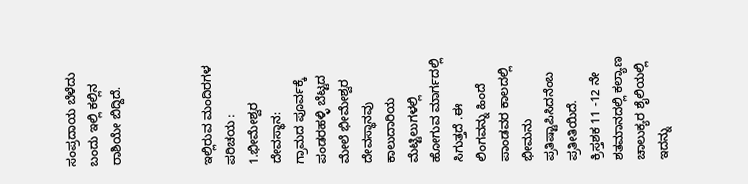ಸಂಪ್ರದಾಯ ಬೆಳೆದು ಬಂದು ಇಲ್ಲಿ ಕಲ್ಲಿನ ರಾಶಿಯೇ ಬಿದ್ದಿದೆ.



ಇಲ್ಲಿರುವ ಮಂದಿರಗಳ ಪರಿಚಯ :
1.ಭೀಮೇಶ್ವರ ದೇವಸ್ಥಾನ:
ಗ್ರಾಮದ ಪೂರ್ವಕ್ಕೆ ಪಂಡರಹಳ್ಳಿ ಬೆಟ್ಟದ ಮೇಲೆ ಭೀಮೇಶ್ವರ ದೇವಸ್ಥಾನವು ಕಾಲುದಾರಿಯ ಮೆಟ್ಟಿಲುಗಳಲ್ಲಿ ಹೋಗುವ ಮಾರ್ಗದಲ್ಲಿ ಸಿಗುತ್ತದೆ .ಈ ಲಿಂಗವನ್ನು ಹಿಂದೆ ಪಾಂಡವರ ಕಾಲದಲ್ಲಿ ಭೀಮನು ಪ್ರತಿಷ್ಟಾಪಿಸಿದನೆಂಬ ಪ್ರತೀತಿಯಿದೆ.
ಕ್ರಿಸ್ತಶಕ 11 -12 ನೇ ಶತಮಾನದಲ್ಲಿ ಕಲ್ಯಾಣ ಚಾಲುಕ್ಯರ ಶೈಲಿಯಲ್ಲಿ ಇದನ್ನು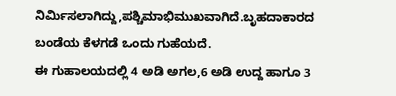ನಿರ್ಮಿಸಲಾಗಿದ್ದು,ಪಶ್ಚಿಮಾಭಿಮುಖವಾಗಿದೆ.ಬೃಹದಾಕಾರದ ಬಂಡೆಯ ಕೆಳಗಡೆ ಒಂದು ಗುಹೆಯದೆ.
ಈ ಗುಹಾಲಯದಲ್ಲಿ 4 ಅಡಿ ಅಗಲ,6 ಅಡಿ ಉದ್ದ ಹಾಗೂ 3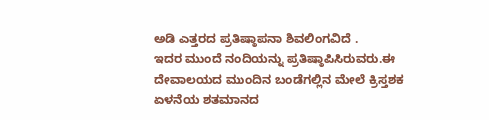ಅಡಿ ಎತ್ತರದ ಪ್ರತಿಷ್ಠಾಪನಾ ಶಿವಲಿಂಗವಿದೆ .
ಇದರ ಮುಂದೆ ನಂದಿಯನ್ನು ಪ್ರತಿಷ್ಠಾಪಿಸಿರುವರು.ಈ ದೇವಾಲಯದ ಮುಂದಿನ ಬಂಡೆಗಲ್ಲಿನ ಮೇಲೆ ಕ್ರಿಸ್ತಶಕ ಏಳನೆಯ ಶತಮಾನದ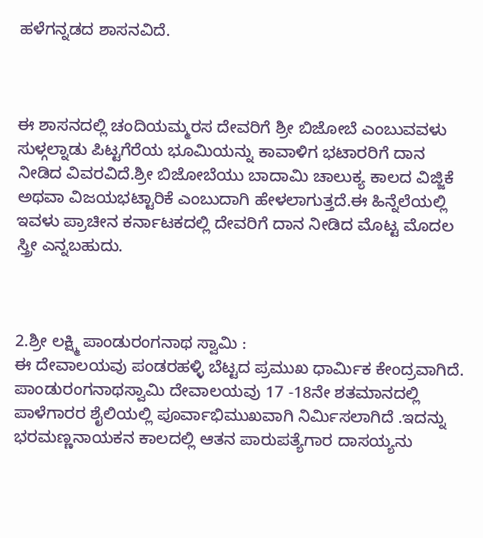ಹಳೆಗನ್ನಡದ ಶಾಸನವಿದೆ.



ಈ ಶಾಸನದಲ್ಲಿ ಚಂದಿಯಮ್ಮರಸ ದೇವರಿಗೆ ಶ್ರೀ ಬಿಜೋಬೆ ಎಂಬುವವಳು ಸುಳ್ಗಲ್ನಾಡು ಪಿಟ್ಟಗೆರೆಯ ಭೂಮಿಯನ್ನು ಕಾವಾಳಿಗ ಭಟಾರರಿಗೆ ದಾನ ನೀಡಿದ ವಿವರವಿದೆ.ಶ್ರೀ ಬಿಜೋಬೆಯು ಬಾದಾಮಿ ಚಾಲುಕ್ಯ ಕಾಲದ ವಿಜ್ಜಿಕೆ ಅಥವಾ ವಿಜಯಭಟ್ಟಾರಿಕೆ ಎಂಬುದಾಗಿ ಹೇಳಲಾಗುತ್ತದೆ.ಈ ಹಿನ್ನೆಲೆಯಲ್ಲಿ ಇವಳು ಪ್ರಾಚೀನ ಕರ್ನಾಟಕದಲ್ಲಿ ದೇವರಿಗೆ ದಾನ ನೀಡಿದ ಮೊಟ್ಟ ಮೊದಲ ಸ್ತ್ರೀ ಎನ್ನಬಹುದು.



2.ಶ್ರೀ ಲಕ್ಷ್ಮಿ ಪಾಂಡುರಂಗನಾಥ ಸ್ವಾಮಿ :
ಈ ದೇವಾಲಯವು ಪಂಡರಹಳ್ಳಿ ಬೆಟ್ಟದ ಪ್ರಮುಖ ಧಾರ್ಮಿಕ ಕೇಂದ್ರವಾಗಿದೆ. ಪಾಂಡುರಂಗನಾಥಸ್ವಾಮಿ ದೇವಾಲಯವು 17 -18ನೇ ಶತಮಾನದಲ್ಲಿ ಪಾಳೆಗಾರರ ಶೈಲಿಯಲ್ಲಿ ಪೂರ್ವಾಭಿಮುಖವಾಗಿ ನಿರ್ಮಿಸಲಾಗಿದೆ .ಇದನ್ನು ಭರಮಣ್ಣನಾಯಕನ ಕಾಲದಲ್ಲಿ ಆತನ ಪಾರುಪತ್ಯೆಗಾರ ದಾಸಯ್ಯನು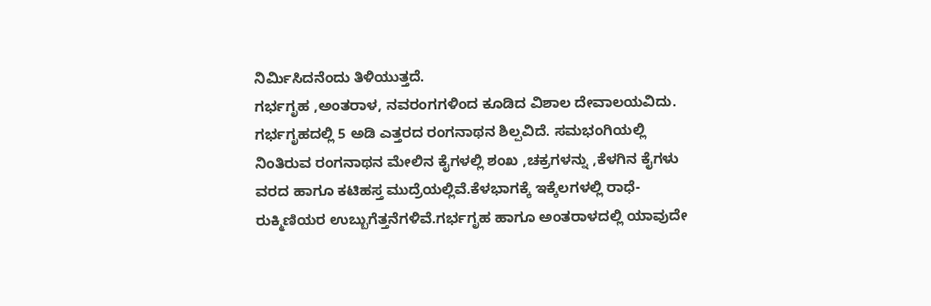ನಿರ್ಮಿಸಿದನೆಂದು ತಿಳಿಯುತ್ತದೆ.
ಗರ್ಭಗೃಹ ,ಅಂತರಾಳ, ನವರಂಗಗಳಿಂದ ಕೂಡಿದ ವಿಶಾಲ ದೇವಾಲಯವಿದು. ಗರ್ಭಗೃಹದಲ್ಲಿ 5 ಅಡಿ ಎತ್ತರದ ರಂಗನಾಥನ ಶಿಲ್ಪವಿದೆ. ಸಮಭಂಗಿಯಲ್ಲಿ ನಿಂತಿರುವ ರಂಗನಾಥನ ಮೇಲಿನ ಕೈಗಳಲ್ಲಿ ಶಂಖ ,ಚಕ್ರಗಳನ್ನು ,ಕೆಳಗಿನ ಕೈಗಳು ವರದ ಹಾಗೂ ಕಟಿಹಸ್ತ ಮುದ್ರೆಯಲ್ಲಿವೆ.ಕೆಳಭಾಗಕ್ಕೆ ಇಕ್ಕೆಲಗಳಲ್ಲಿ ರಾಧೆ-ರುಕ್ಮಿಣಿಯರ ಉಬ್ಬುಗೆತ್ತನೆಗಳಿವೆ.ಗರ್ಭಗೃಹ ಹಾಗೂ ಅಂತರಾಳದಲ್ಲಿ ಯಾವುದೇ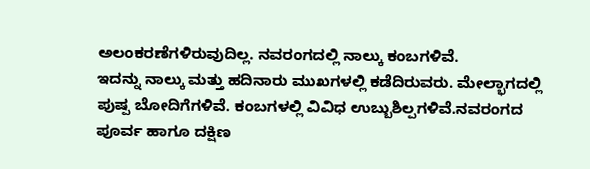ಅಲಂಕರಣೆಗಳಿರುವುದಿಲ್ಲ. ನವರಂಗದಲ್ಲಿ ನಾಲ್ಕು ಕಂಬಗಳಿವೆ.
ಇದನ್ನು ನಾಲ್ಕು ಮತ್ತು ಹದಿನಾರು ಮುಖಗಳಲ್ಲಿ ಕಡೆದಿರುವರು. ಮೇಲ್ಭಾಗದಲ್ಲಿ ಪುಷ್ಪ ಬೋದಿಗೆಗಳಿವೆ. ಕಂಬಗಳಲ್ಲಿ ವಿವಿಧ ಉಬ್ಬುಶಿಲ್ಪಗಳಿವೆ.ನವರಂಗದ ಪೂರ್ವ ಹಾಗೂ ದಕ್ಷಿಣ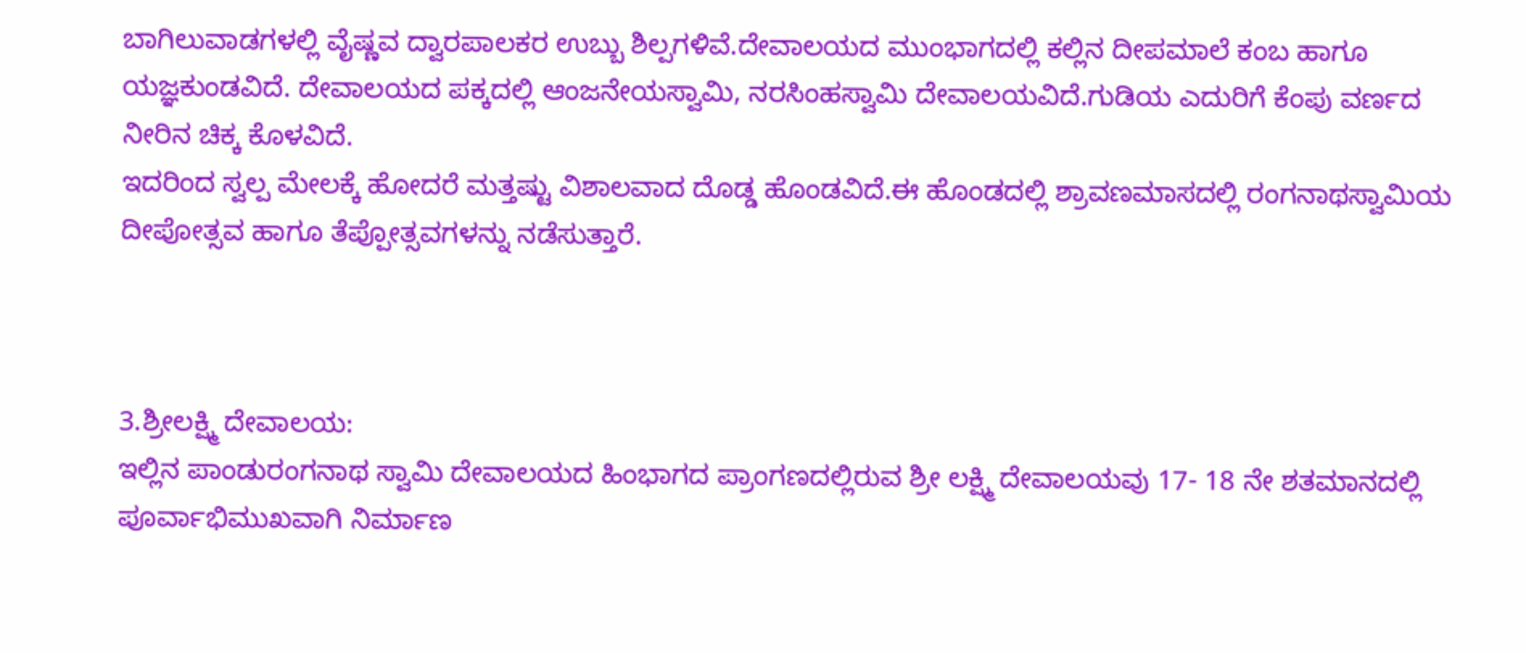ಬಾಗಿಲುವಾಡಗಳಲ್ಲಿ ವೈಷ್ಣವ ದ್ವಾರಪಾಲಕರ ಉಬ್ಬು ಶಿಲ್ಪಗಳಿವೆ.ದೇವಾಲಯದ ಮುಂಭಾಗದಲ್ಲಿ ಕಲ್ಲಿನ ದೀಪಮಾಲೆ ಕಂಬ ಹಾಗೂ ಯಜ್ಞಕುಂಡವಿದೆ. ದೇವಾಲಯದ ಪಕ್ಕದಲ್ಲಿ ಆಂಜನೇಯಸ್ವಾಮಿ, ನರಸಿಂಹಸ್ವಾಮಿ ದೇವಾಲಯವಿದೆ.ಗುಡಿಯ ಎದುರಿಗೆ ಕೆಂಪು ವರ್ಣದ ನೀರಿನ ಚಿಕ್ಕ ಕೊಳವಿದೆ.
ಇದರಿಂದ ಸ್ವಲ್ಪ ಮೇಲಕ್ಕೆ ಹೋದರೆ ಮತ್ತಷ್ಟು ವಿಶಾಲವಾದ ದೊಡ್ಡ ಹೊಂಡವಿದೆ.ಈ ಹೊಂಡದಲ್ಲಿ ಶ್ರಾವಣಮಾಸದಲ್ಲಿ ರಂಗನಾಥಸ್ವಾಮಿಯ ದೀಪೋತ್ಸವ ಹಾಗೂ ತೆಪ್ಪೋತ್ಸವಗಳನ್ನು ನಡೆಸುತ್ತಾರೆ.



3.ಶ್ರೀಲಕ್ಷ್ಮಿ ದೇವಾಲಯ:
ಇಲ್ಲಿನ ಪಾಂಡುರಂಗನಾಥ ಸ್ವಾಮಿ ದೇವಾಲಯದ ಹಿಂಭಾಗದ ಪ್ರಾಂಗಣದಲ್ಲಿರುವ ಶ್ರೀ ಲಕ್ಷ್ಮಿ ದೇವಾಲಯವು 17- 18 ನೇ ಶತಮಾನದಲ್ಲಿ ಪೂರ್ವಾಭಿಮುಖವಾಗಿ ನಿರ್ಮಾಣ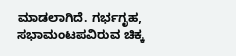ಮಾಡಲಾಗಿದೆ. ಗರ್ಭಗೃಹ, ಸಭಾಮಂಟಪವಿರುವ ಚಿಕ್ಕ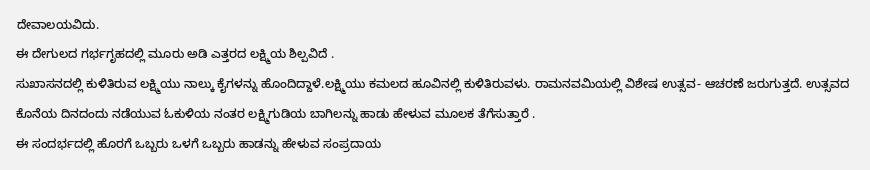ದೇವಾಲಯವಿದು.
ಈ ದೇಗುಲದ ಗರ್ಭಗೃಹದಲ್ಲಿ ಮೂರು ಅಡಿ ಎತ್ತರದ ಲಕ್ಷ್ಮಿಯ ಶಿಲ್ಪವಿದೆ .
ಸುಖಾಸನದಲ್ಲಿ ಕುಳಿತಿರುವ ಲಕ್ಷ್ಮಿಯು ನಾಲ್ಕು ಕೈಗಳನ್ನು ಹೊಂದಿದ್ದಾಳೆ.ಲಕ್ಷ್ಮಿಯು ಕಮಲದ ಹೂವಿನಲ್ಲಿ ಕುಳಿತಿರುವಳು. ರಾಮನವಮಿಯಲ್ಲಿ ವಿಶೇಷ ಉತ್ಸವ- ಆಚರಣೆ ಜರುಗುತ್ತದೆ. ಉತ್ಸವದ ಕೊನೆಯ ದಿನದಂದು ನಡೆಯುವ ಓಕುಳಿಯ ನಂತರ ಲಕ್ಷ್ಮಿಗುಡಿಯ ಬಾಗಿಲನ್ನು ಹಾಡು ಹೇಳುವ ಮೂಲಕ ತೆಗೆಸುತ್ತಾರೆ .
ಈ ಸಂದರ್ಭದಲ್ಲಿ ಹೊರಗೆ ಒಬ್ಬರು ಒಳಗೆ ಒಬ್ಬರು ಹಾಡನ್ನು ಹೇಳುವ ಸಂಪ್ರದಾಯ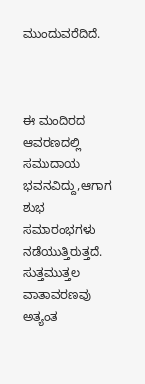ಮುಂದುವರೆದಿದೆ.



ಈ ಮಂದಿರದ ಆವರಣದಲ್ಲಿ ಸಮುದಾಯ ಭವನವಿದ್ದು,ಆಗಾಗ ಶುಭ ಸಮಾರಂಭಗಳು ನಡೆಯುತ್ತಿರುತ್ತದೆ.
ಸುತ್ತಮುತ್ತಲ ವಾತಾವರಣವು ಅತ್ಯಂತ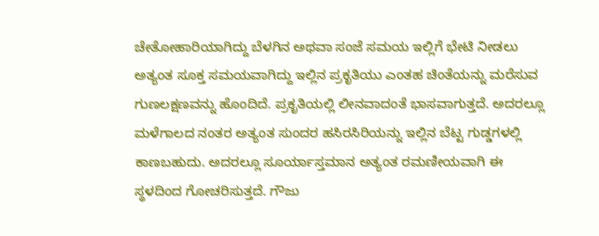ಚೇತೋಹಾರಿಯಾಗಿದ್ದು ಬೆಳಗಿನ ಅಥವಾ ಸಂಜೆ ಸಮಯ ಇಲ್ಲಿಗೆ ಭೇಟಿ ನೀಡಲು ಅತ್ಯಂತ ಸೂಕ್ತ ಸಮಯವಾಗಿದ್ದು ಇಲ್ಲಿನ ಪ್ರಕೃತಿಯು ಎಂತಹ ಚಿಂತೆಯನ್ನು ಮರೆಸುವ ಗುಣಲಕ್ಷಣವನ್ನು ಹೊಂದಿದೆ. ಪ್ರಕೃತಿಯಲ್ಲಿ ಲೀನವಾದಂತೆ ಭಾಸವಾಗುತ್ತದೆ. ಅದರಲ್ಲೂ ಮಳೆಗಾಲದ ನಂತರ ಅತ್ಯಂತ ಸುಂದರ ಹಸಿರಸಿರಿಯನ್ನು ಇಲ್ಲಿನ ಬೆಟ್ಟ ಗುಡ್ಡಗಳಲ್ಲಿ ಕಾಣಬಹುದು. ಅದರಲ್ಲೂ ಸೂರ್ಯಾಸ್ತಮಾನ ಅತ್ಯಂತ ರಮಣೀಯವಾಗಿ ಈ ಸ್ಥಳದಿಂದ ಗೋಚರಿಸುತ್ತದೆ. ಗೌಜು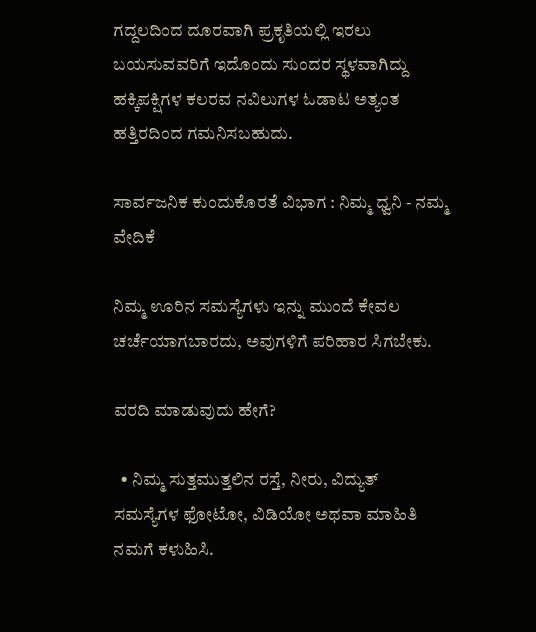ಗದ್ದಲದಿಂದ ದೂರವಾಗಿ ಪ್ರಕೃತಿಯಲ್ಲಿ ಇರಲು ಬಯಸುವವರಿಗೆ ಇದೊಂದು ಸುಂದರ ಸ್ಥಳವಾಗಿದ್ದು ಹಕ್ಕಿಪಕ್ಷಿಗಳ ಕಲರವ ನವಿಲುಗಳ ಓಡಾಟ ಅತ್ಯಂತ ಹತ್ತಿರದಿಂದ ಗಮನಿಸಬಹುದು.

ಸಾರ್ವಜನಿಕ ಕುಂದುಕೊರತೆ ವಿಭಾಗ : ನಿಮ್ಮ ಧ್ವನಿ - ನಮ್ಮ ವೇದಿಕೆ

ನಿಮ್ಮ ಊರಿನ ಸಮಸ್ಯೆಗಳು ಇನ್ನು ಮುಂದೆ ಕೇವಲ ಚರ್ಚೆಯಾಗಬಾರದು, ಅವುಗಳಿಗೆ ಪರಿಹಾರ ಸಿಗಬೇಕು.

ವರದಿ ಮಾಡುವುದು ಹೇಗೆ?

  • ನಿಮ್ಮ ಸುತ್ತಮುತ್ತಲಿನ ರಸ್ತೆ, ನೀರು, ವಿದ್ಯುತ್ ಸಮಸ್ಯೆಗಳ ಫೋಟೋ, ವಿಡಿಯೋ ಅಥವಾ ಮಾಹಿತಿ ನಮಗೆ ಕಳುಹಿಸಿ.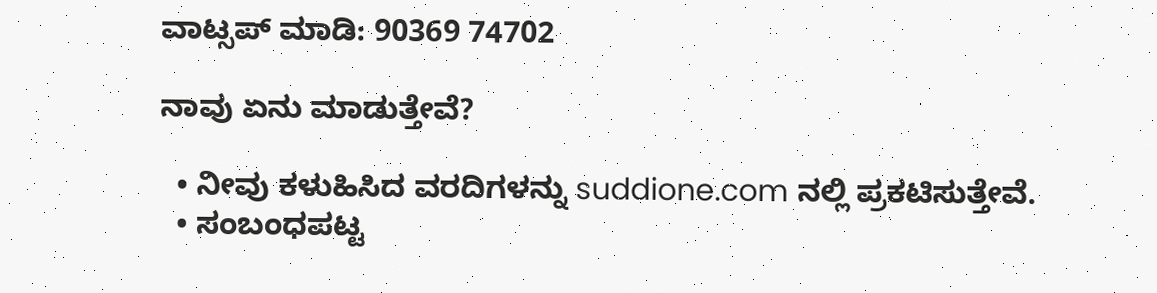ವಾಟ್ಸಪ್ ಮಾಡಿ: 90369 74702

ನಾವು ಏನು ಮಾಡುತ್ತೇವೆ?

  • ನೀವು ಕಳುಹಿಸಿದ ವರದಿಗಳನ್ನು suddione.com ನಲ್ಲಿ ಪ್ರಕಟಿಸುತ್ತೇವೆ.
  • ಸಂಬಂಧಪಟ್ಟ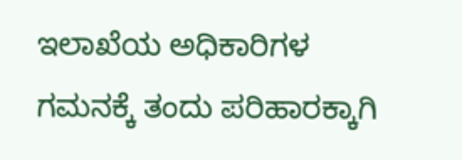ಇಲಾಖೆಯ ಅಧಿಕಾರಿಗಳ ಗಮನಕ್ಕೆ ತಂದು ಪರಿಹಾರಕ್ಕಾಗಿ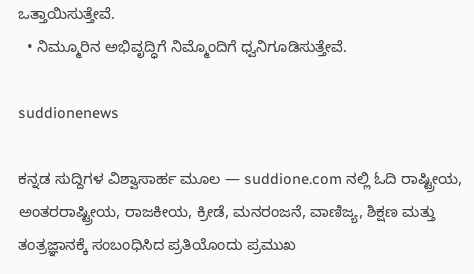ಒತ್ತಾಯಿಸುತ್ತೇವೆ.
  • ನಿಮ್ಮೂರಿನ ಅಭಿವೃದ್ಧಿಗೆ ನಿಮ್ಮೊಂದಿಗೆ ಧ್ವನಿಗೂಡಿಸುತ್ತೇವೆ.

suddionenews

ಕನ್ನಡ ಸುದ್ದಿಗಳ ವಿಶ್ವಾಸಾರ್ಹ ಮೂಲ — suddione.com ನಲ್ಲಿ ಓದಿ ರಾಷ್ಟ್ರೀಯ, ಅಂತರರಾಷ್ಟ್ರೀಯ, ರಾಜಕೀಯ, ಕ್ರೀಡೆ, ಮನರಂಜನೆ, ವಾಣಿಜ್ಯ, ಶಿಕ್ಷಣ ಮತ್ತು ತಂತ್ರಜ್ಞಾನಕ್ಕೆ ಸಂಬಂಧಿಸಿದ ಪ್ರತಿಯೊಂದು ಪ್ರಮುಖ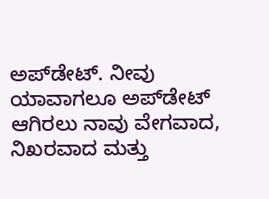ಅಪ್‌ಡೇಟ್. ನೀವು ಯಾವಾಗಲೂ ಅಪ್‌ಡೇಟ್ ಆಗಿರಲು ನಾವು ವೇಗವಾದ, ನಿಖರವಾದ ಮತ್ತು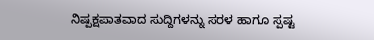ನಿಷ್ಪಕ್ಷಪಾತವಾದ ಸುದ್ದಿಗಳನ್ನು ಸರಳ ಹಾಗೂ ಸ್ಪಷ್ಟ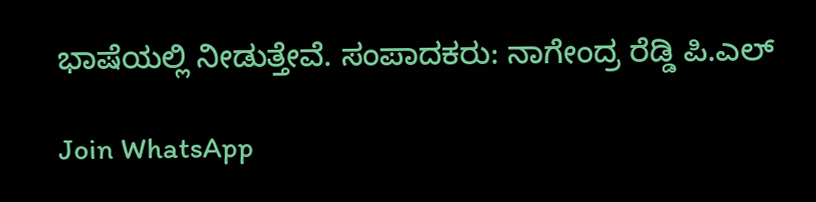ಭಾಷೆಯಲ್ಲಿ ನೀಡುತ್ತೇವೆ. ಸಂಪಾದಕರು: ನಾಗೇಂದ್ರ ರೆಡ್ಡಿ ಪಿ.ಎಲ್

Join WhatsApp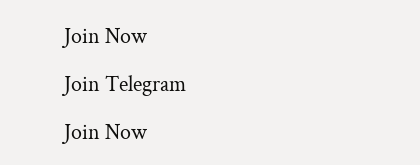Join Now

Join Telegram

Join Now